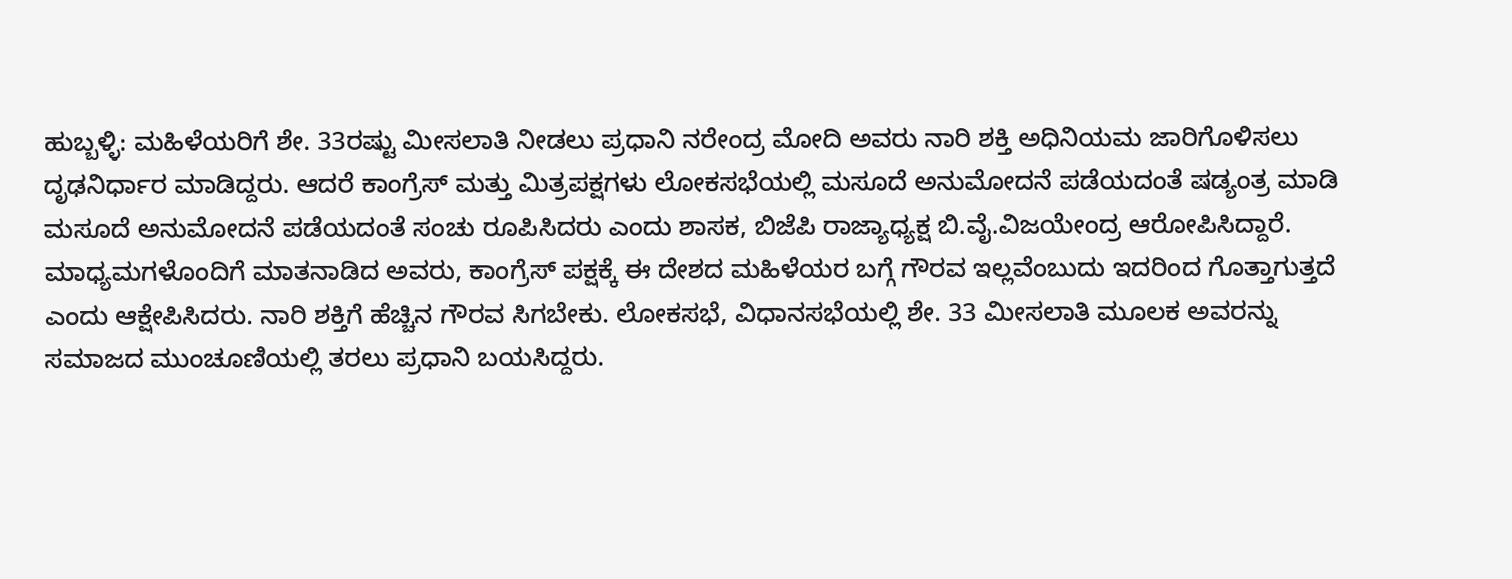ಹುಬ್ಬಳ್ಳಿ: ಮಹಿಳೆಯರಿಗೆ ಶೇ. 33ರಷ್ಟು ಮೀಸಲಾತಿ ನೀಡಲು ಪ್ರಧಾನಿ ನರೇಂದ್ರ ಮೋದಿ ಅವರು ನಾರಿ ಶಕ್ತಿ ಅಧಿನಿಯಮ ಜಾರಿಗೊಳಿಸಲು ದೃಢನಿರ್ಧಾರ ಮಾಡಿದ್ದರು. ಆದರೆ ಕಾಂಗ್ರೆಸ್ ಮತ್ತು ಮಿತ್ರಪಕ್ಷಗಳು ಲೋಕಸಭೆಯಲ್ಲಿ ಮಸೂದೆ ಅನುಮೋದನೆ ಪಡೆಯದಂತೆ ಷಡ್ಯಂತ್ರ ಮಾಡಿ ಮಸೂದೆ ಅನುಮೋದನೆ ಪಡೆಯದಂತೆ ಸಂಚು ರೂಪಿಸಿದರು ಎಂದು ಶಾಸಕ, ಬಿಜೆಪಿ ರಾಜ್ಯಾಧ್ಯಕ್ಷ ಬಿ.ವೈ.ವಿಜಯೇಂದ್ರ ಆರೋಪಿಸಿದ್ದಾರೆ.
ಮಾಧ್ಯಮಗಳೊಂದಿಗೆ ಮಾತನಾಡಿದ ಅವರು, ಕಾಂಗ್ರೆಸ್ ಪಕ್ಷಕ್ಕೆ ಈ ದೇಶದ ಮಹಿಳೆಯರ ಬಗ್ಗೆ ಗೌರವ ಇಲ್ಲವೆಂಬುದು ಇದರಿಂದ ಗೊತ್ತಾಗುತ್ತದೆ ಎಂದು ಆಕ್ಷೇಪಿಸಿದರು. ನಾರಿ ಶಕ್ತಿಗೆ ಹೆಚ್ಚಿನ ಗೌರವ ಸಿಗಬೇಕು. ಲೋಕಸಭೆ, ವಿಧಾನಸಭೆಯಲ್ಲಿ ಶೇ. 33 ಮೀಸಲಾತಿ ಮೂಲಕ ಅವರನ್ನು ಸಮಾಜದ ಮುಂಚೂಣಿಯಲ್ಲಿ ತರಲು ಪ್ರಧಾನಿ ಬಯಸಿದ್ದರು.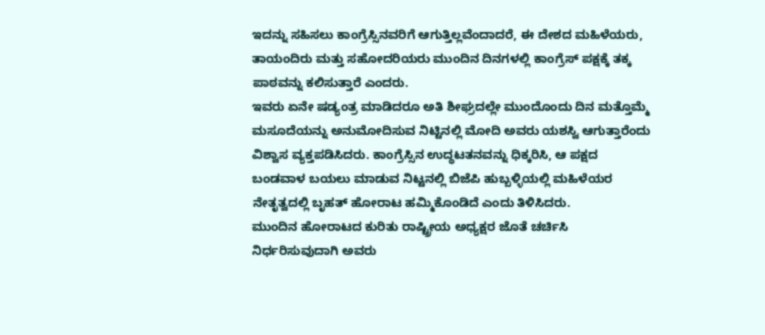ಇದನ್ನು ಸಹಿಸಲು ಕಾಂಗ್ರೆಸ್ಸಿನವರಿಗೆ ಆಗುತ್ತಿಲ್ಲವೆಂದಾದರೆ, ಈ ದೇಶದ ಮಹಿಳೆಯರು, ತಾಯಂದಿರು ಮತ್ತು ಸಹೋದರಿಯರು ಮುಂದಿನ ದಿನಗಳಲ್ಲಿ ಕಾಂಗ್ರೆಸ್ ಪಕ್ಷಕ್ಕೆ ತಕ್ಕ ಪಾಠವನ್ನು ಕಲಿಸುತ್ತಾರೆ ಎಂದರು.
ಇವರು ಏನೇ ಷಡ್ಯಂತ್ರ ಮಾಡಿದರೂ ಅತಿ ಶೀಘ್ರದಲ್ಲೇ ಮುಂದೊಂದು ದಿನ ಮತ್ತೊಮ್ಮೆ ಮಸೂದೆಯನ್ನು ಅನುಮೋದಿಸುವ ನಿಟ್ಟಿನಲ್ಲಿ ಮೋದಿ ಅವರು ಯಶಸ್ವಿ ಆಗುತ್ತಾರೆಂದು ವಿಶ್ವಾಸ ವ್ಯಕ್ತಪಡಿಸಿದರು. ಕಾಂಗ್ರೆಸ್ಸಿನ ಉದ್ಧಟತನವನ್ನು ಧಿಕ್ಕರಿಸಿ, ಆ ಪಕ್ಷದ ಬಂಡವಾಳ ಬಯಲು ಮಾಡುವ ನಿಟ್ಟನಲ್ಲಿ ಬಿಜೆಪಿ ಹುಬ್ಬಳ್ಳಿಯಲ್ಲಿ ಮಹಿಳೆಯರ ನೇತೃತ್ವದಲ್ಲಿ ಬೃಹತ್ ಹೋರಾಟ ಹಮ್ಮಿಕೊಂಡಿದೆ ಎಂದು ತಿಳಿಸಿದರು.
ಮುಂದಿನ ಹೋರಾಟದ ಕುರಿತು ರಾಷ್ಟ್ರೀಯ ಅಧ್ಯಕ್ಷರ ಜೊತೆ ಚರ್ಚಿಸಿ ನಿರ್ಧರಿಸುವುದಾಗಿ ಅವರು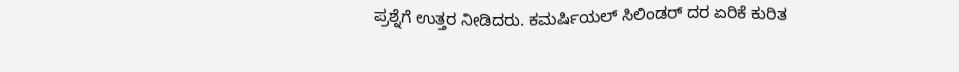ಪ್ರಶ್ನೆಗೆ ಉತ್ತರ ನೀಡಿದರು. ಕಮರ್ಷಿಯಲ್ ಸಿಲಿಂಡರ್ ದರ ಏರಿಕೆ ಕುರಿತ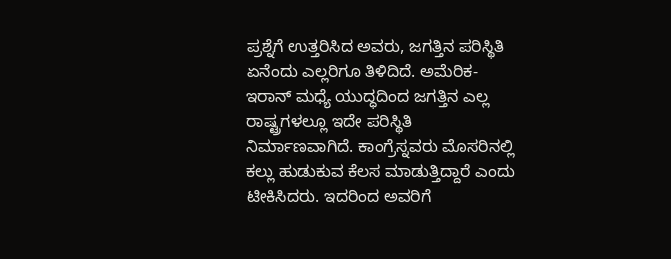ಪ್ರಶ್ನೆಗೆ ಉತ್ತರಿಸಿದ ಅವರು, ಜಗತ್ತಿನ ಪರಿಸ್ಥಿತಿ ಏನೆಂದು ಎಲ್ಲರಿಗೂ ತಿಳಿದಿದೆ. ಅಮೆರಿಕ- ಇರಾನ್ ಮಧ್ಯೆ ಯುದ್ಧದಿಂದ ಜಗತ್ತಿನ ಎಲ್ಲ ರಾಷ್ಟ್ರಗಳಲ್ಲೂ ಇದೇ ಪರಿಸ್ಥಿತಿ ನಿರ್ಮಾಣವಾಗಿದೆ. ಕಾಂಗ್ರೆಸ್ನವರು ಮೊಸರಿನಲ್ಲಿ ಕಲ್ಲು ಹುಡುಕುವ ಕೆಲಸ ಮಾಡುತ್ತಿದ್ದಾರೆ ಎಂದು ಟೀಕಿಸಿದರು. ಇದರಿಂದ ಅವರಿಗೆ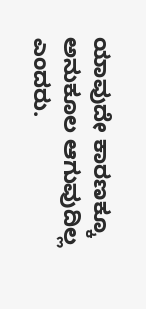ಯಾವುದೇ ಕಾರಣಕ್ಕೂ ಅನುಕೂಲ ಆಗುವುದಿಲ್ಲ ಎಂದರು.